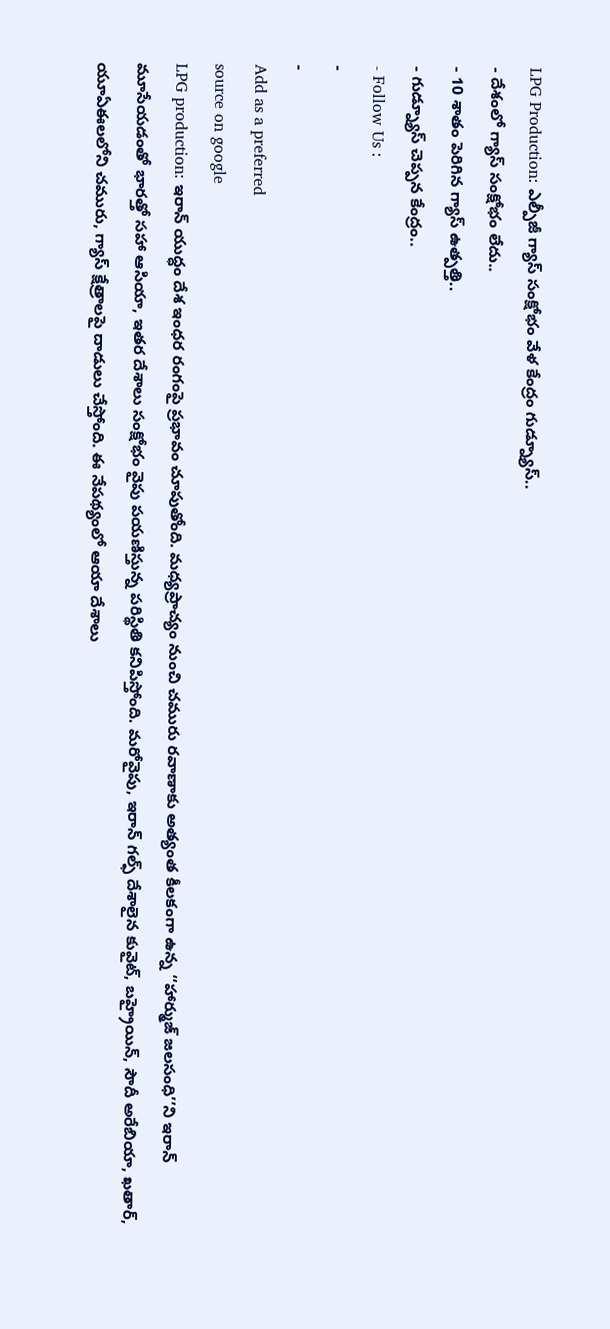LPG Production: ఎల్పీజీ గ్యాస్ సంక్షోభం వేళ కేంద్రం గుడ్న్యూస్..
- దేశంలో గ్యాస్ సంక్షోభం లేదు..
- 10 శాతం పెరిగిన గ్యాస్ ఉత్పత్తి..
- గుడ్న్యూస్ చెప్పన కేంద్రం..
- Follow Us :
-
-
Add as a preferred
source on google
LPG production: ఇరాన్ యుద్ధం దేశ ఇంధర రంగంపై ప్రభావం చూపుతోంది. మధ్యప్రాచ్యం నుంచి చమురు రవాణాకు అత్యంత కీలకంగా ఉన్న ‘‘హార్ముజ్ జలసంధి’’ని ఇరాన్ మూసేయడంతో భారత్తో సహా ఆసియా, ఇతర దేశాలు సంక్షోభం వైపు పయణిస్తున్న పరిస్థితి కనిపిస్తోంది. మరోవైపు, ఇరాన్ గల్ఫ్ దేశాలైన కువైట్, బహ్రైయిన్, సౌదీ అరేబియా, ఖతార్, యూఏఈలలోని చమురు, గ్యాస్ క్షేత్రాలపై దాడులు చేస్తోంది. ఈ నేపథ్యంలో ఆయా దేశాలు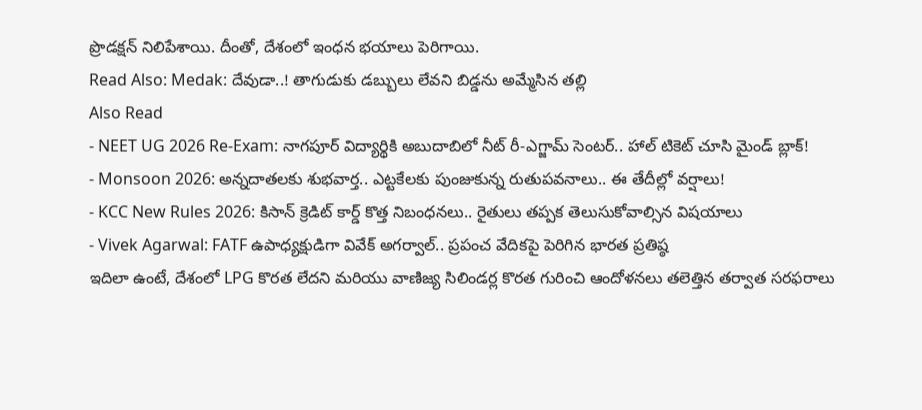ప్రొడక్షన్ నిలిపేశాయి. దీంతో, దేశంలో ఇంధన భయాలు పెరిగాయి.
Read Also: Medak: దేవుడా..! తాగుడుకు డబ్బులు లేవని బిడ్డను అమ్మేసిన తల్లి
Also Read
- NEET UG 2026 Re-Exam: నాగపూర్ విద్యార్థికి అబుదాబిలో నీట్ రీ-ఎగ్జామ్ సెంటర్.. హాల్ టికెట్ చూసి మైండ్ బ్లాక్!
- Monsoon 2026: అన్నదాతలకు శుభవార్త.. ఎట్టకేలకు పుంజుకున్న రుతుపవనాలు.. ఈ తేదీల్లో వర్షాలు!
- KCC New Rules 2026: కిసాన్ క్రెడిట్ కార్డ్ కొత్త నిబంధనలు.. రైతులు తప్పక తెలుసుకోవాల్సిన విషయాలు
- Vivek Agarwal: FATF ఉపాధ్యక్షుడిగా వివేక్ అగర్వాల్.. ప్రపంచ వేదికపై పెరిగిన భారత ప్రతిష్ఠ
ఇదిలా ఉంటే, దేశంలో LPG కొరత లేదని మరియు వాణిజ్య సిలిండర్ల కొరత గురించి ఆందోళనలు తలెత్తిన తర్వాత సరఫరాలు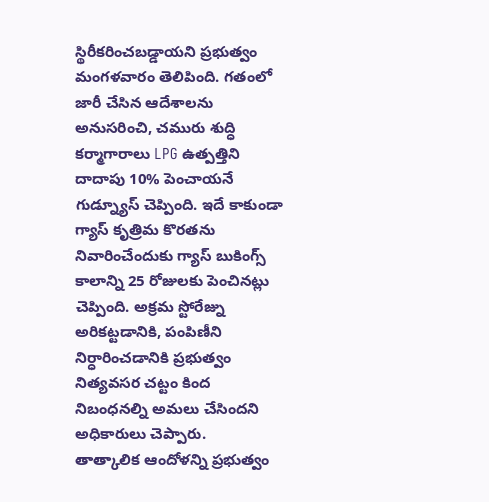స్థిరీకరించబడ్డాయని ప్రభుత్వం మంగళవారం తెలిపింది. గతంలో జారీ చేసిన ఆదేశాలను అనుసరించి, చమురు శుద్ధి కర్మాగారాలు LPG ఉత్పత్తిని దాదాపు 10% పెంచాయనే గుడ్న్యూస్ చెప్పింది. ఇదే కాకుండా గ్యాస్ కృత్రిమ కొరతను నివారించేందుకు గ్యాస్ బుకింగ్స్ కాలాన్ని 25 రోజులకు పెంచినట్లు చెప్పింది. అక్రమ స్టోరేజ్ను అరికట్టడానికి, పంపిణీని నిర్ధారించడానికి ప్రభుత్వం నిత్యవసర చట్టం కింద నిబంధనల్ని అమలు చేసిందని అధికారులు చెప్పారు.
తాత్కాలిక ఆందోళన్ని ప్రభుత్వం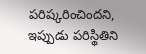పరిష్కరించిందని, ఇప్పుడు పరిస్థితిని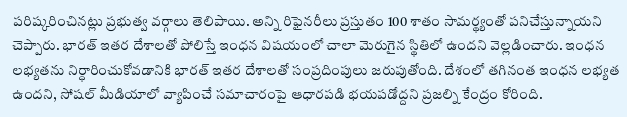పరిష్కరించినట్లు ప్రభుత్వ వర్గాలు తెలిపాయి. అన్ని రిఫైనరీలు ప్రస్తుతం 100 శాతం సామర్థ్యంతో పనిచేస్తున్నాయని చెప్పారు. భారత్ ఇతర దేశాలతో పోలిస్తే ఇంధన విషయంలో చాలా మెరుగైన స్థితిలో ఉందని వెల్లడించారు. ఇంధన లభ్యతను నిర్ధారించుకోవడానికి భారత్ ఇతర దేశాలతో సంప్రదింపులు జరుపుతోంది. దేశంలో తగినంత ఇంధన లభ్యత ఉందని, సోషల్ మీడియాలో వ్యాపించే సమాచారంపై ఆధారపడి భయపడోద్దని ప్రజల్ని కేంద్రం కోరింది.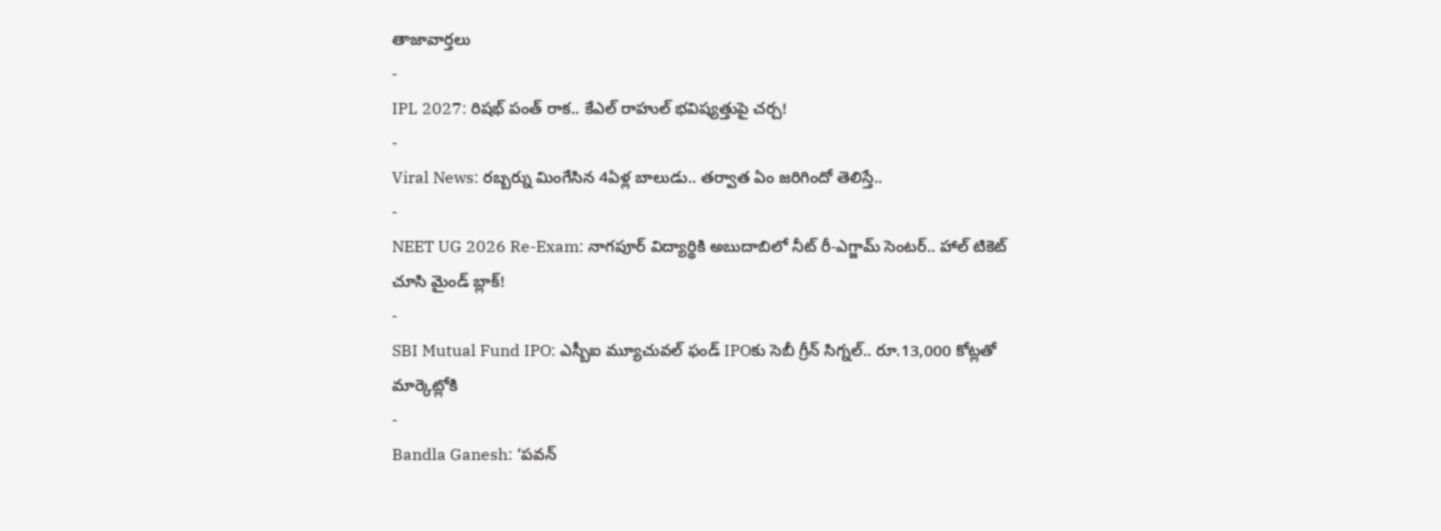తాజావార్తలు
-
IPL 2027: రిషభ్ పంత్ రాక.. కేఎల్ రాహుల్ భవిష్యత్తుపై చర్చ!
-
Viral News: రబ్బర్ను మింగేసిన 4ఏళ్ల బాలుడు.. తర్వాత ఏం జరిగిందో తెలిస్తే..
-
NEET UG 2026 Re-Exam: నాగపూర్ విద్యార్థికి అబుదాబిలో నీట్ రీ-ఎగ్జామ్ సెంటర్.. హాల్ టికెట్ చూసి మైండ్ బ్లాక్!
-
SBI Mutual Fund IPO: ఎస్బీఐ మ్యూచువల్ ఫండ్ IPOకు సెబీ గ్రీన్ సిగ్నల్.. రూ.13,000 కోట్లతో మార్కెట్లోకి
-
Bandla Ganesh: ‘పవన్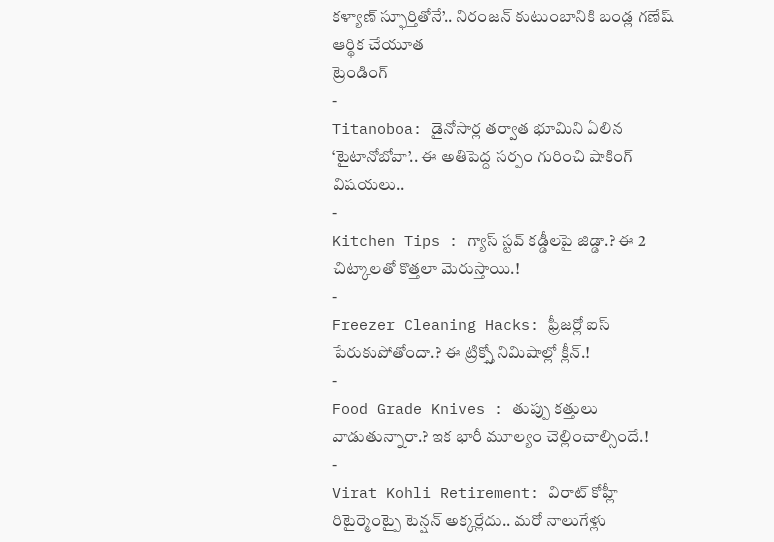కళ్యాణ్ స్ఫూర్తితోనే’.. నిరంజన్ కుటుంబానికి బండ్ల గణేష్ ఆర్థిక చేయూత
ట్రెండింగ్
-
Titanoboa: డైనోసార్ల తర్వాత భూమిని ఏలిన ‘టైటానోబోవా’.. ఈ అతిపెద్ద సర్పం గురించి షాకింగ్ విషయలు..
-
Kitchen Tips : గ్యాస్ స్టవ్ కడ్డీలపై జిడ్డా.? ఈ 2 చిట్కాలతో కొత్తలా మెరుస్తాయి.!
-
Freezer Cleaning Hacks: ఫ్రీజర్లో ఐస్ పేరుకుపోతోందా.? ఈ ట్రిక్స్తో నిమిషాల్లో క్లీన్.!
-
Food Grade Knives : తుప్పు కత్తులు వాడుతున్నారా.? ఇక భారీ మూల్యం చెల్లించాల్సిందే.!
-
Virat Kohli Retirement: విరాట్ కోహ్లీ రిటైర్మెంట్పై టెన్షన్ అక్కర్లేదు.. మరో నాలుగేళ్లు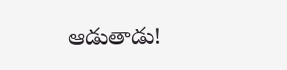ఆడుతాడు!